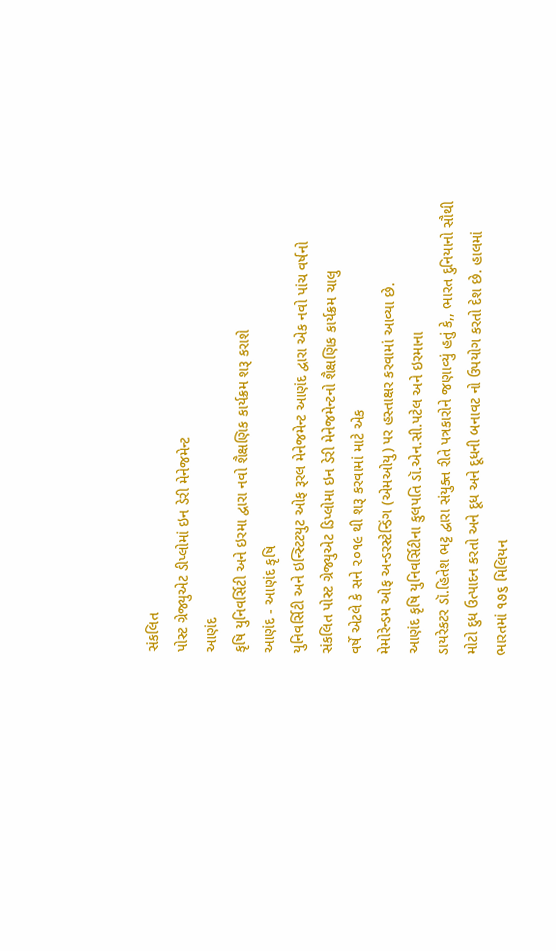સંકલિત
પોસ્ટ ગ્રેજ્યુએટ ડીપ્લોમાં ઇન ડેરી મેનેજમેન્ટ
આણંદ
કૃષિ યુનિવર્સિટી અને ઇરમા દ્વારા નવો શૈક્ષણિક કાર્યક્રમ શરૂ કરાશે
આણંદ - આણંદ કૃષિ
યુનિવર્સિટી અને ઇન્સ્ટિટયુટ ઓફ રૂરલ મેનેજમેન્ટ આણંદ દ્વારા એક નવો પાંચ વર્ષનો
સંકલિત પોસ્ટ ગ્રેજ્યુએટ ડિપ્લોમા ઇન ડેરી મેનેજમેન્ટનો શૈક્ષણિક કાર્યક્રમ ચાલુ
વર્ષે એટલે કે સને ૨૦૧૯ થી શરૂ કરવામાં માટે એક
મેમોરેન્ડમ ઓફ અન્ડરસ્ટેન્ડિંગ (એમઓયુ) પર હસ્તાક્ષર કરવામાં આવ્યા છે.
આણંદ કૃષિ યુનિવર્સિટીના કુલપતિ ડૉ.એન.સી.પટેલ અને ઇરમાના
ડાયરેકટર ડૉ.હિતેશ ભટ્ટ દ્વારા સંયુક્ત રીતે પત્રકારોને જણાવ્યું હતું કે,, ભારત દુનિયાનો સૌથી
મોટો દુધ ઉત્પાદન કરતો અને દૂધ અને દૂધની બનાવટ નો ઉપયોગ કરતો દેશ છે. હાલમાં
ભારતમાં ૧૭૬ મિલિયન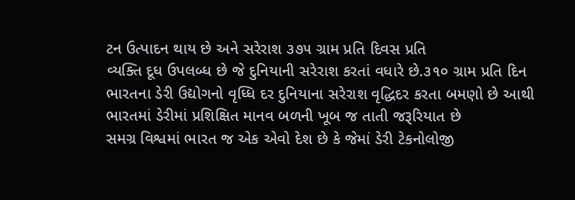ટન ઉત્પાદન થાય છે અને સરેરાશ ૩૭૫ ગ્રામ પ્રતિ દિવસ પ્રતિ
વ્યક્તિ દૂધ ઉપલબ્ધ છે જે દુનિયાની સરેરાશ કરતાં વધારે છે.૩૧૦ ગ્રામ પ્રતિ દિન
ભારતના ડેરી ઉદ્યોગનો વૃધ્ધિ દર દુનિયાના સરેરાશ વૃદ્ધિદર કરતા બમણો છે આથી
ભારતમાં ડેરીમાં પ્રશિક્ષિત માનવ બળની ખૂબ જ તાતી જરૂરિયાત છે
સમગ્ર વિશ્વમાં ભારત જ એક એવો દેશ છે કે જેમાં ડેરી ટેકનોલોજી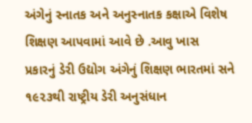અંગેનું સ્નાતક અને અનુસ્નાતક કક્ષાએ વિશેષ શિક્ષણ આપવામાં આવે છે .આવુ ખાસ
પ્રકારનું ડેરી ઉદ્યોગ અંગેનું શિક્ષણ ભારતમાં સને ૧૯૨૩થી રાષ્ટ્રીય ડેરી અનુસંધાન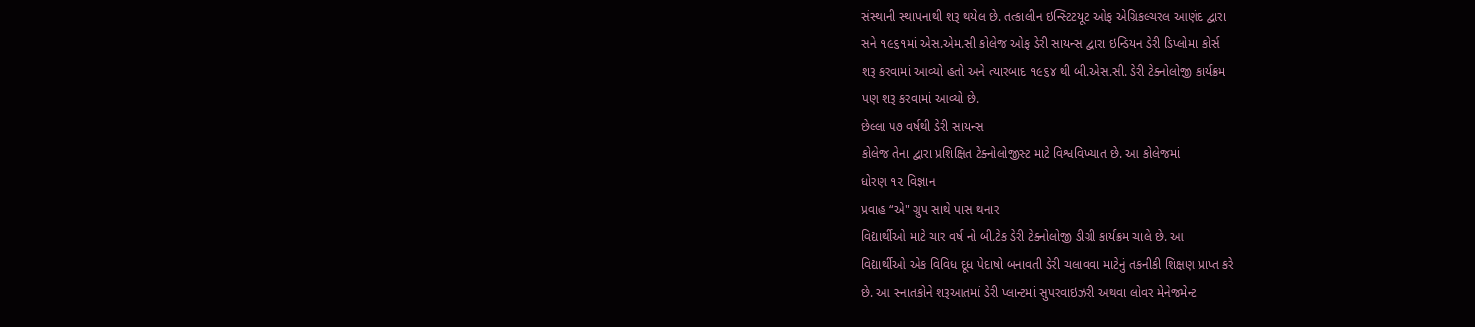સંસ્થાની સ્થાપનાથી શરૂ થયેલ છે. તત્કાલીન ઇન્સ્ટિટયૂટ ઓફ એગ્રિકલ્ચરલ આણંદ દ્વારા
સને ૧૯૬૧માં એસ.એમ.સી કોલેજ ઓફ ડેરી સાયન્સ દ્વારા ઇન્ડિયન ડેરી ડિપ્લોમા કોર્સ
શરૂ કરવામાં આવ્યો હતો અને ત્યારબાદ ૧૯૬૪ થી બી.એસ.સી. ડેરી ટેક્નોલોજી કાર્યક્રમ
પણ શરૂ કરવામાં આવ્યો છે.
છેલ્લા ૫૭ વર્ષથી ડેરી સાયન્સ
કોલેજ તેના દ્વારા પ્રશિક્ષિત ટેક્નોલોજીસ્ટ માટે વિશ્વવિખ્યાત છે. આ કોલેજમાં
ધોરણ ૧૨ વિજ્ઞાન
પ્રવાહ “એ" ગ્રુપ સાથે પાસ થનાર
વિદ્યાર્થીઓ માટે ચાર વર્ષ નો બી.ટેક ડેરી ટેક્નોલોજી ડીગ્રી કાર્યક્રમ ચાલે છે. આ
વિદ્યાર્થીઓ એક વિવિધ દૂધ પેદાષો બનાવતી ડેરી ચલાવવા માટેનું તકનીકી શિક્ષણ પ્રાપ્ત કરે
છે. આ સ્નાતકોને શરૂઆતમાં ડેરી પ્લાન્ટમાં સુપરવાઇઝરી અથવા લોવર મેનેજમેન્ટ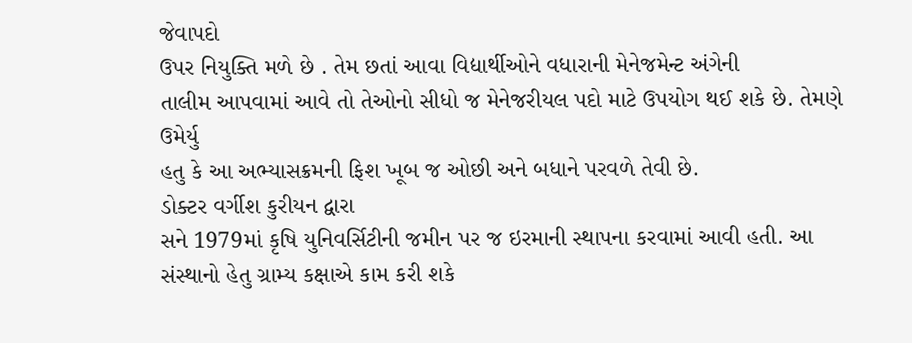જેવાપદો
ઉપર નિયુક્તિ મળે છે . તેમ છતાં આવા વિદ્યાર્થીઓને વધારાની મેનેજમેન્ટ અંગેની
તાલીમ આપવામાં આવે તો તેઓનો સીધો જ મેનેજરીયલ પદો માટે ઉપયોગ થઈ શકે છે. તેમણે ઉમેર્યુ
હતુ કે આ અભ્યાસક્રમની ફિશ ખૂબ જ ઓછી અને બધાને પરવળે તેવી છે.
ડોક્ટર વર્ગીશ કુરીયન દ્વારા
સને 1979માં કૃષિ યુનિવર્સિટીની જમીન પર જ ઇરમાની સ્થાપના કરવામાં આવી હતી. આ
સંસ્થાનો હેતુ ગ્રામ્ય કક્ષાએ કામ કરી શકે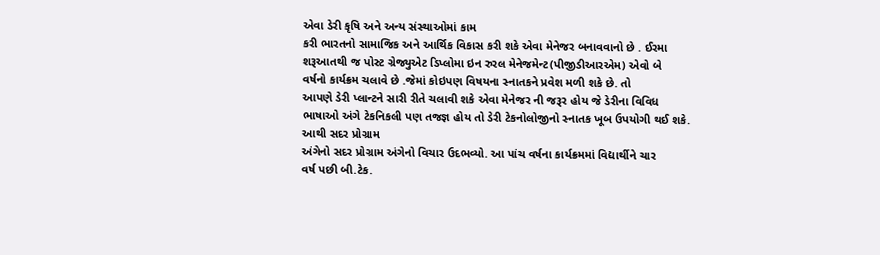એવા ડેરી કૃષિ અને અન્ય સંસ્થાઓમાં કામ
કરી ભારતનો સામાજિક અને આર્થિક વિકાસ કરી શકે એવા મેનેજર બનાવવાનો છે . ઈરમા
શરૂઆતથી જ પોસ્ટ ગ્રેજ્યુએટ ડિપ્લોમા ઇન રુરલ મેનેજમેન્ટ(પીજીડીઆરએમ) એવો બે
વર્ષનો કાર્યક્રમ ચલાવે છે .જેમાં કોઇપણ વિષયના સ્નાતકને પ્રવેશ મળી શકે છે. તો
આપણે ડેરી પ્લાન્ટને સારી રીતે ચલાવી શકે એવા મેનેજર ની જરૂર હોય જે ડેરીના વિવિધ
ભાષાઓ અંગે ટેકનિકલી પણ તજજ્ઞ હોય તો ડેરી ટેકનોલોજીનો સ્નાતક ખૂબ ઉપયોગી થઈ શકે.
આથી સદર પ્રોગ્રામ
અંગેનો સદર પ્રોગ્રામ અંગેનો વિચાર ઉદભવ્યો. આ પાંચ વર્ષના કાર્યક્રમમાં વિદ્યાર્થીને ચાર
વર્ષ પછી બી.ટેક.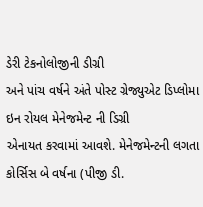ડેરી ટેકનોલોજીની ડીગ્રી
અને પાંચ વર્ષને અંતે પોસ્ટ ગ્રેજ્યુએટ ડિપ્લોમા ઇન રોયલ મેનેજમેન્ટ ની ડિગ્રી
એનાયત કરવામાં આવશે. મેનેજમેન્ટની લગતા
કોર્સિસ બે વર્ષના (પીજી ડી.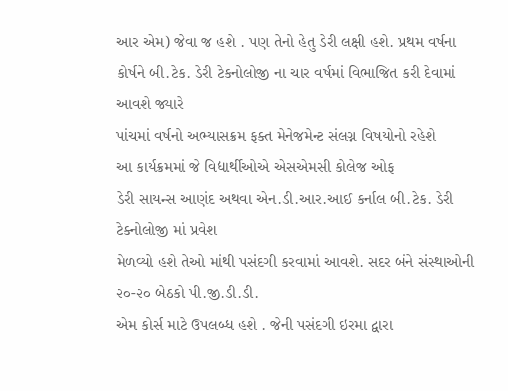આર એમ) જેવા જ હશે . પણ તેનો હેતુ ડેરી લક્ષી હશે. પ્રથમ વર્ષના
કોર્ષને બી.ટેક. ડેરી ટેકનોલોજી ના ચાર વર્ષમાં વિભાજિત કરી દેવામાં આવશે જ્યારે
પાંચમાં વર્ષનો અભ્યાસક્રમ ફક્ત મેનેજમેન્ટ સંલગ્ન વિષયોનો રહેશે
આ કાર્યક્રમમાં જે વિદ્યાર્થીઓએ એસએમસી કોલેજ ઓફ
ડેરી સાયન્સ આણંદ અથવા એન.ડી.આર.આઈ કર્નાલ બી.ટેક. ડેરી ટેક્નોલોજી માં પ્રવેશ
મેળવ્યો હશે તેઓ માંથી પસંદગી કરવામાં આવશે. સદર બંને સંસ્થાઓની ૨૦-૨૦ બેઠકો પી.જી.ડી.ડી.
એમ કોર્સ માટે ઉપલબ્ધ હશે . જેની પસંદગી ઇરમા દ્વારા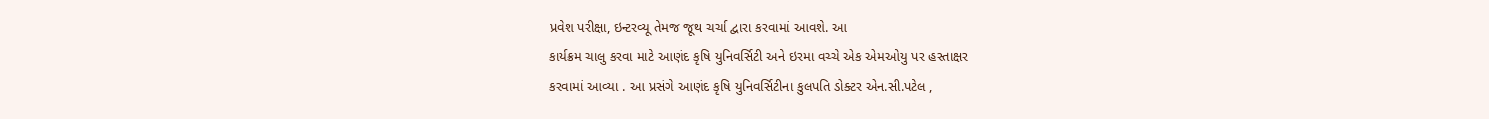પ્રવેશ પરીક્ષા, ઇન્ટરવ્યૂ તેમજ જૂથ ચર્ચા દ્વારા કરવામાં આવશે. આ
કાર્યક્રમ ચાલુ કરવા માટે આણંદ કૃષિ યુનિવર્સિટી અને ઇરમા વચ્ચે એક એમઓયુ પર હસ્તાક્ષર
કરવામાં આવ્યા . આ પ્રસંગે આણંદ કૃષિ યુનિવર્સિટીના કુલપતિ ડોક્ટર એન.સી.પટેલ ,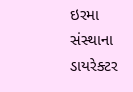ઇરમા સંસ્થાના
ડાયરેક્ટર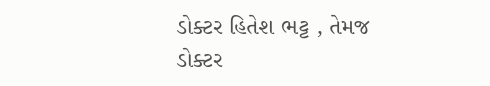ડોક્ટર હિતેશ ભટ્ટ , તેમજ
ડોક્ટર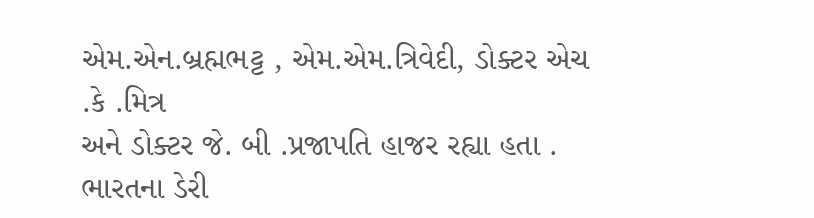એમ.એન.બ્રહ્મભટ્ટ , એમ.એમ.ત્રિવેદી, ડોક્ટર એચ .કે .મિત્ર
અને ડોક્ટર જે. બી .પ્રજાપતિ હાજર રહ્યા હતા . ભારતના ડેરી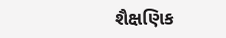શૈક્ષણિક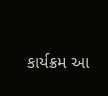કાર્યક્રમ આ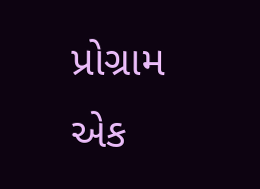પ્રોગ્રામ એક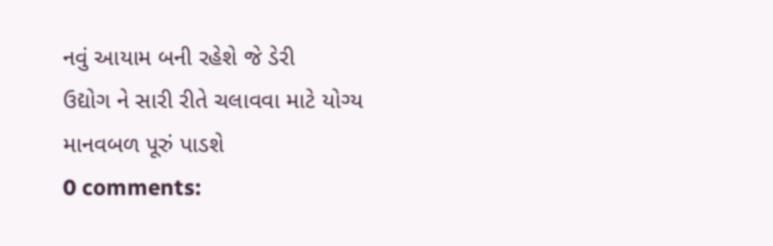નવું આયામ બની રહેશે જે ડેરી
ઉદ્યોગ ને સારી રીતે ચલાવવા માટે યોગ્ય માનવબળ પૂરું પાડશે
0 comments: